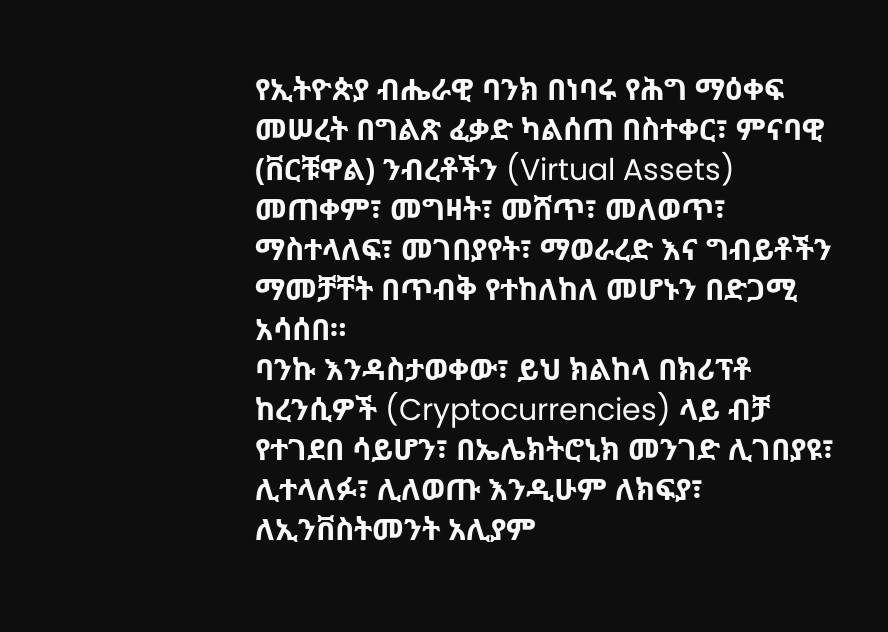የኢትዮጵያ ብሔራዊ ባንክ በነባሩ የሕግ ማዕቀፍ መሠረት በግልጽ ፈቃድ ካልሰጠ በስተቀር፣ ምናባዊ (ቨርቹዋል) ንብረቶችን (Virtual Assets) መጠቀም፣ መግዛት፣ መሸጥ፣ መለወጥ፣ ማስተላለፍ፣ መገበያየት፣ ማወራረድ እና ግብይቶችን ማመቻቸት በጥብቅ የተከለከለ መሆኑን በድጋሚ አሳሰበ።
ባንኩ እንዳስታወቀው፣ ይህ ክልከላ በክሪፕቶ ከረንሲዎች (Cryptocurrencies) ላይ ብቻ የተገደበ ሳይሆን፣ በኤሌክትሮኒክ መንገድ ሊገበያዩ፣ ሊተላለፉ፣ ሊለወጡ እንዲሁም ለክፍያ፣ ለኢንቨስትመንት አሊያም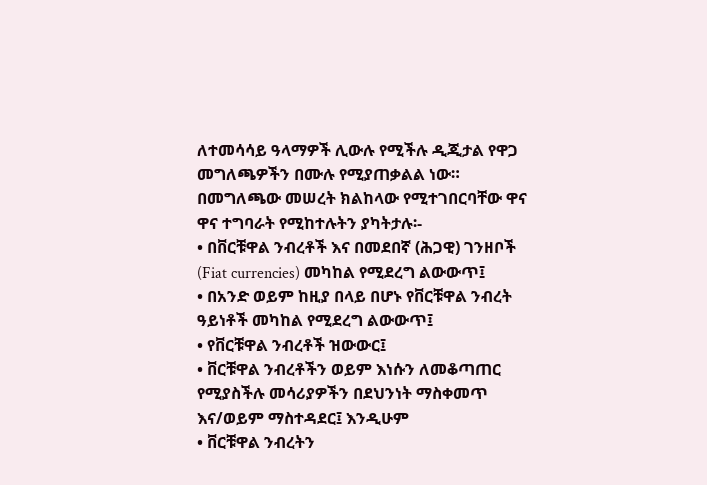ለተመሳሳይ ዓላማዎች ሊውሉ የሚችሉ ዲጂታል የዋጋ መግለጫዎችን በሙሉ የሚያጠቃልል ነው።
በመግለጫው መሠረት ክልከላው የሚተገበርባቸው ዋና ዋና ተግባራት የሚከተሉትን ያካትታሉ፡-
• በቨርቹዋል ንብረቶች እና በመደበኛ (ሕጋዊ) ገንዘቦች (Fiat currencies) መካከል የሚደረግ ልውውጥ፤
• በአንድ ወይም ከዚያ በላይ በሆኑ የቨርቹዋል ንብረት ዓይነቶች መካከል የሚደረግ ልውውጥ፤
• የቨርቹዋል ንብረቶች ዝውውር፤
• ቨርቹዋል ንብረቶችን ወይም እነሱን ለመቆጣጠር የሚያስችሉ መሳሪያዎችን በደህንነት ማስቀመጥ እና/ወይም ማስተዳደር፤ እንዲሁም
• ቨርቹዋል ንብረትን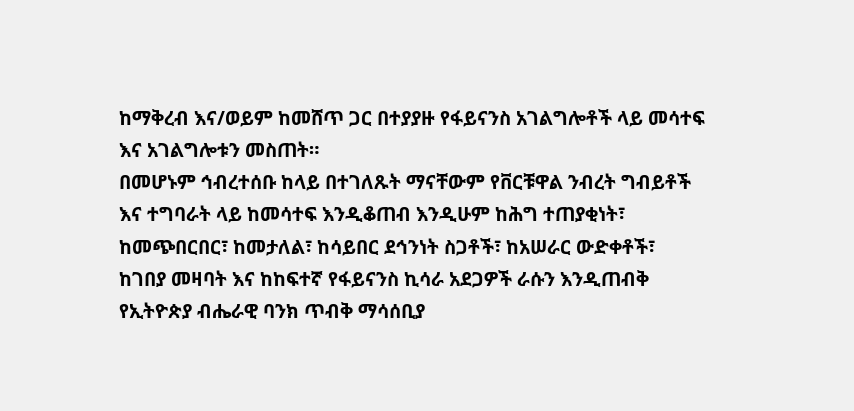ከማቅረብ እና/ወይም ከመሸጥ ጋር በተያያዙ የፋይናንስ አገልግሎቶች ላይ መሳተፍ እና አገልግሎቱን መስጠት።
በመሆኑም ኅብረተሰቡ ከላይ በተገለጹት ማናቸውም የቨርቹዋል ንብረት ግብይቶች እና ተግባራት ላይ ከመሳተፍ እንዲቆጠብ እንዲሁም ከሕግ ተጠያቂነት፣ ከመጭበርበር፣ ከመታለል፣ ከሳይበር ደኅንነት ስጋቶች፣ ከአሠራር ውድቀቶች፣ ከገበያ መዛባት እና ከከፍተኛ የፋይናንስ ኪሳራ አደጋዎች ራሱን እንዲጠብቅ የኢትዮጵያ ብሔራዊ ባንክ ጥብቅ ማሳሰቢያ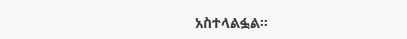አስተላልፏል።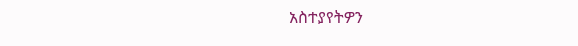አስተያየትዎን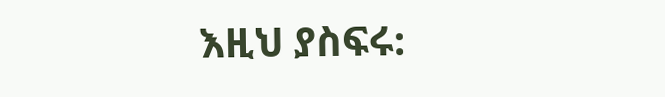እዚህ ያስፍሩ: